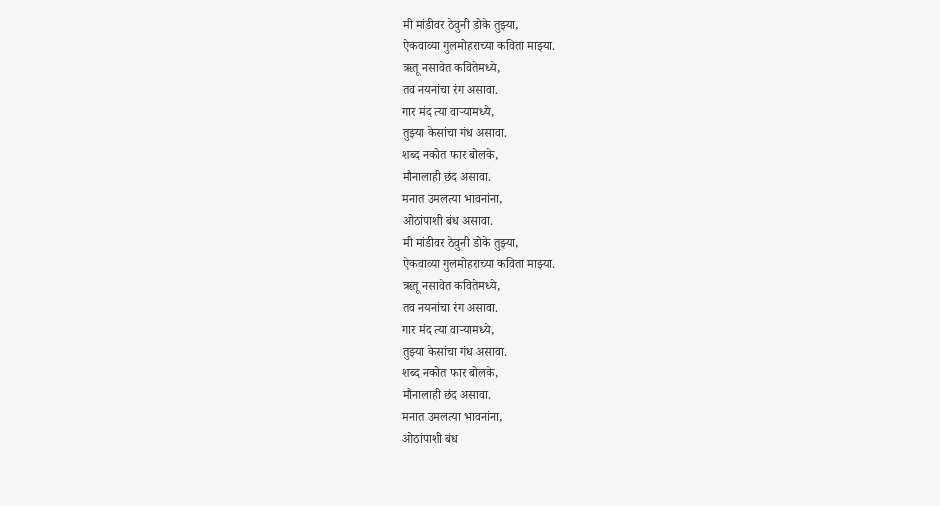मी मांडीवर ठेवुनी डोके तुझ्या,
ऐकवाव्या गुलमोहराच्या कविता माझ्या.
ऋतू नसावेत कवितेमध्ये,
तव नयनांचा रंग असावा.
गार मंद त्या वाऱ्यामध्ये,
तुझ्या केसांचा गंध असावा.
शब्द नकोत फार बोलके,
मौनालाही छंद असावा.
मनात उमलत्या भावनांना,
ओठांपाशी बंध असावा.
मी मांडीवर ठेवुनी डोके तुझ्या,
ऐकवाव्या गुलमोहराच्या कविता माझ्या.
ऋतू नसावेत कवितेमध्ये,
तव नयनांचा रंग असावा.
गार मंद त्या वाऱ्यामध्ये,
तुझ्या केसांचा गंध असावा.
शब्द नकोत फार बोलके,
मौनालाही छंद असावा.
मनात उमलत्या भावनांना,
ओठांपाशी बंध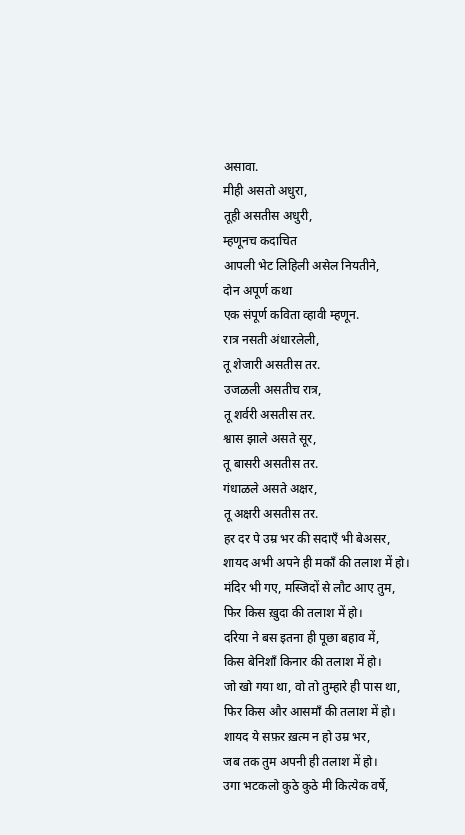असावा.
मीही असतो अधुरा,
तूही असतीस अधुरी,
म्हणूनच कदाचित
आपली भेट लिहिली असेल नियतीने,
दोन अपूर्ण कथा
एक संपूर्ण कविता व्हावी म्हणून.
रात्र नसती अंधारलेली,
तू शेजारी असतीस तर.
उजळली असतीच रात्र,
तू शर्वरी असतीस तर.
श्वास झाले असते सूर,
तू बासरी असतीस तर.
गंधाळले असते अक्षर,
तू अक्षरी असतीस तर.
हर दर पे उम्र भर की सदाएँ भी बेअसर,
शायद अभी अपने ही मकाँ की तलाश में हो।
मंदिर भी गए, मस्जिदों से लौट आए तुम,
फिर किस ख़ुदा की तलाश में हो।
दरिया ने बस इतना ही पूछा बहाव में,
किस बेनिशाँ किनार की तलाश में हो।
जो खो गया था, वो तो तुम्हारे ही पास था,
फिर किस और आसमाँ की तलाश में हो।
शायद ये सफ़र ख़त्म न हो उम्र भर,
जब तक तुम अपनी ही तलाश में हो।
उगा भटकलो कुठे कुठे मी कित्येक वर्षे,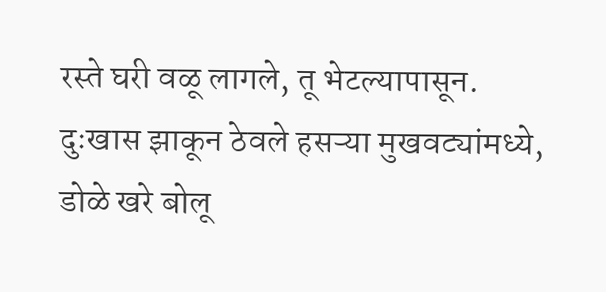रस्ते घरी वळू लागले, तू भेटल्यापासून.
दुःखास झाकून ठेवले हसऱ्या मुखवट्यांमध्ये,
डोळे खरे बोलू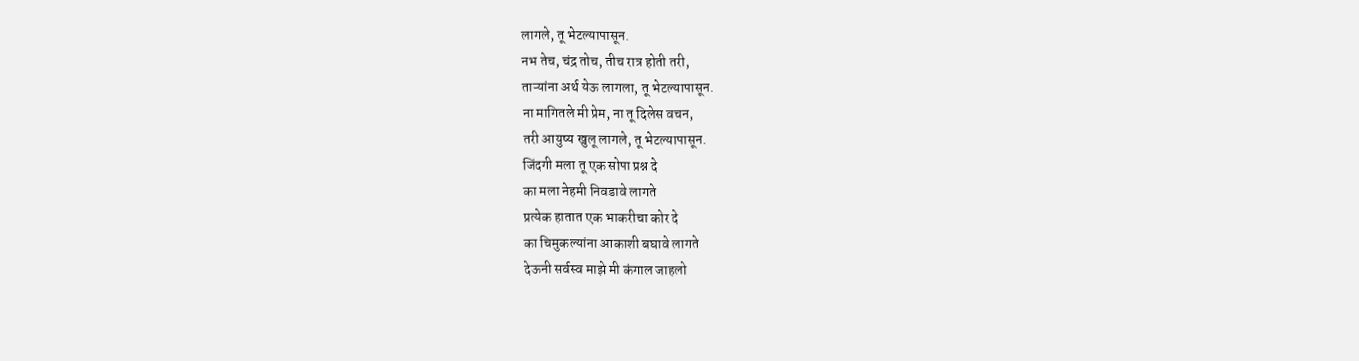लागले, तू भेटल्यापासून.
नभ तेच, चंद्र तोच, तीच रात्र होती तरी,
ताऱ्यांना अर्थ येऊ लागला, तू भेटल्यापासून.
ना मागितले मी प्रेम, ना तू दिलेस वचन,
तरी आयुष्य खुलू लागले, तू भेटल्यापासून.
जिंदगी मला तू एक सोपा प्रश्न दे
का मला नेहमी निवडावे लागते
प्रत्येक हातात एक भाकरीचा कोर दे
का चिमुकल्यांना आकाशी बघावे लागते
देऊनी सर्वस्व माझे मी कंगाल जाहलो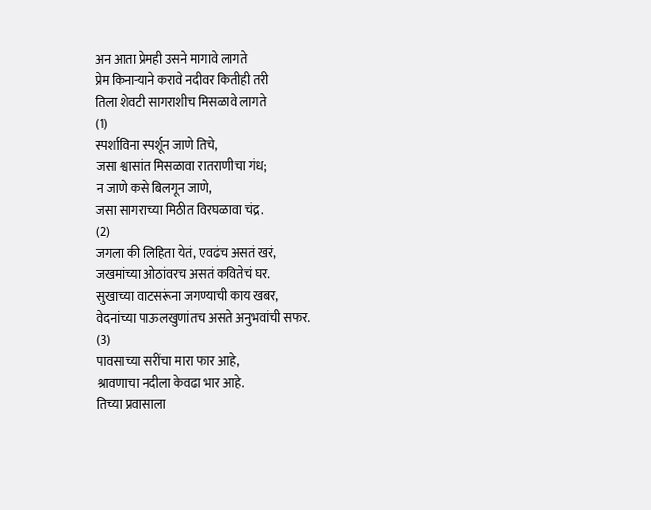अन आता प्रेमही उसने मागावे लागते
प्रेम किनाऱ्याने करावे नदीवर कितीही तरी
तिला शेवटी सागराशीच मिसळावे लागते
(1)
स्पर्शाविना स्पर्शून जाणे तिचे,
जसा श्वासांत मिसळावा रातराणीचा गंध;
न जाणे कसे बिलगून जाणे,
जसा सागराच्या मिठीत विरघळावा चंद्र.
(2)
जगला की लिहिता येतं, एवढंच असतं खरं,
जखमांच्या ओठांवरच असतं कवितेचं घर.
सुखाच्या वाटसरूंना जगण्याची काय खबर,
वेदनांच्या पाऊलखुणांतच असते अनुभवांची सफर.
(3)
पावसाच्या सरींचा मारा फार आहे,
श्रावणाचा नदीला केवढा भार आहे.
तिच्या प्रवासाला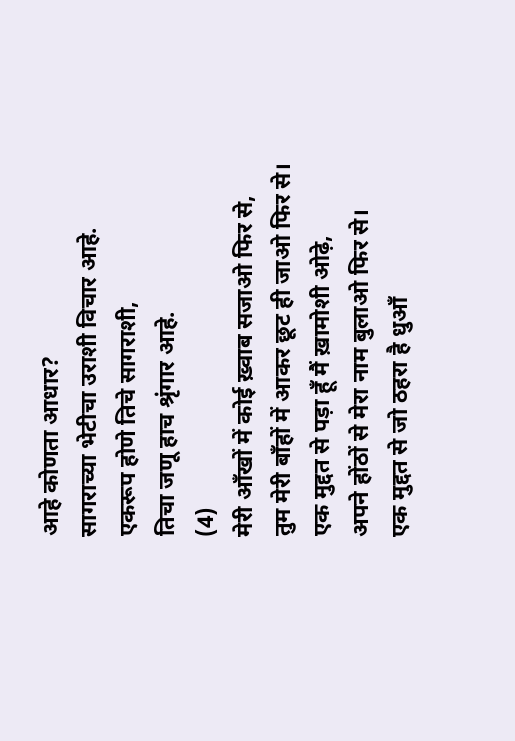आहे कोणता आधार?
सागराच्या भेटीचा उराशी विचार आहे.
एकरूप होणे तिचे सागराशी,
तिचा जणू हाच श्रृंगार आहे.
(4)
मेरी आँखों में कोई ख़्वाब सजाओ फिर से,
तुम मेरी बाँहों में आकर छूट ही जाओ फिर से।
एक मुद्दत से पड़ा हूँ मैं ख़ामोशी ओढ़े,
अपने होंठों से मेरा नाम बुलाओ फिर से।
एक मुद्दत से जो ठहरा है धुआँ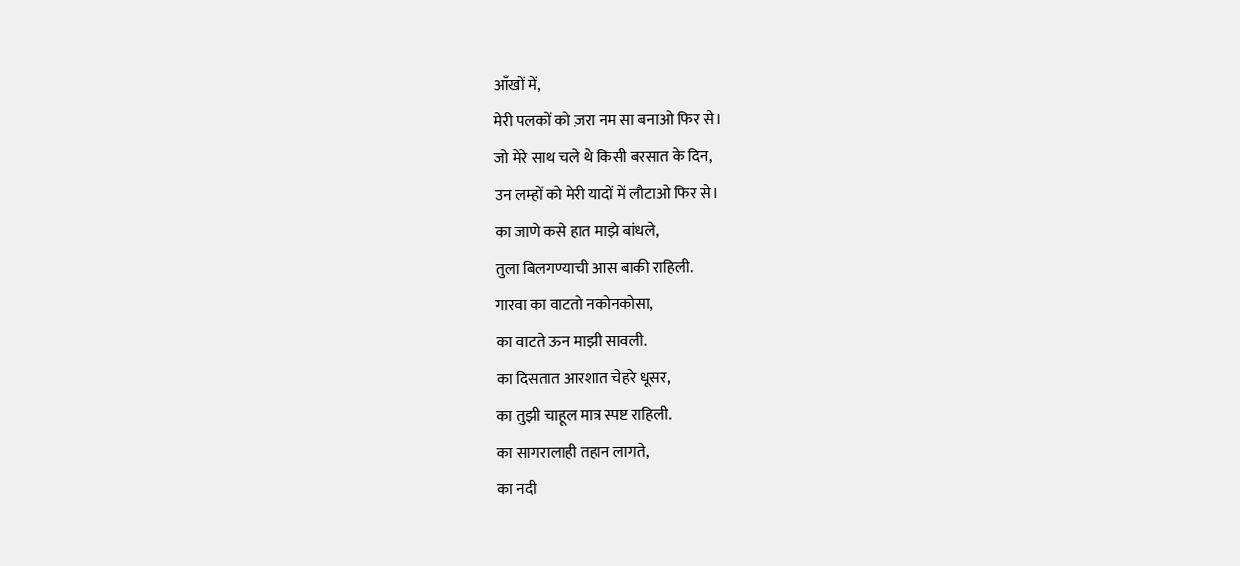आँखों में,
मेरी पलकों को ज़रा नम सा बनाओ फिर से।
जो मेरे साथ चले थे किसी बरसात के दिन,
उन लम्हों को मेरी यादों में लौटाओ फिर से।
का जाणे कसे हात माझे बांधले,
तुला बिलगण्याची आस बाकी राहिली.
गारवा का वाटतो नकोनकोसा,
का वाटते ऊन माझी सावली.
का दिसतात आरशात चेहरे धूसर,
का तुझी चाहूल मात्र स्पष्ट राहिली.
का सागरालाही तहान लागते,
का नदी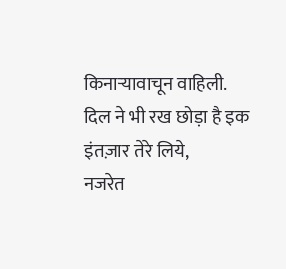किनाऱ्यावाचून वाहिली.
दिल ने भी रख छोड़ा है इक इंतज़ार तेरे लिये,
नजरेत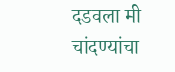दडवला मी चांदण्यांचा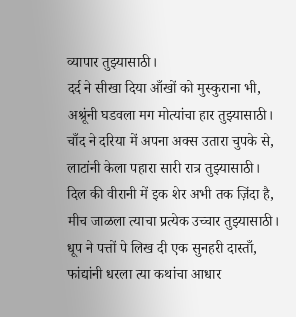व्यापार तुझ्यासाठी।
दर्द ने सीखा दिया आँखों को मुस्कुराना भी,
अश्रूंनी घडवला मग मोत्यांचा हार तुझ्यासाठी।
चाँद ने दरिया में अपना अक्स उतारा चुपके से,
लाटांनी केला पहारा सारी रात्र तुझ्यासाठी।
दिल की वीरानी में इक शेर अभी तक ज़िंदा है,
मीच जाळला त्याचा प्रत्येक उच्चार तुझ्यासाठी।
धूप ने पत्तों पे लिख दी एक सुनहरी दास्ताँ,
फांद्यांनी धरला त्या कथांचा आधार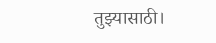तुझ्यासाठी।